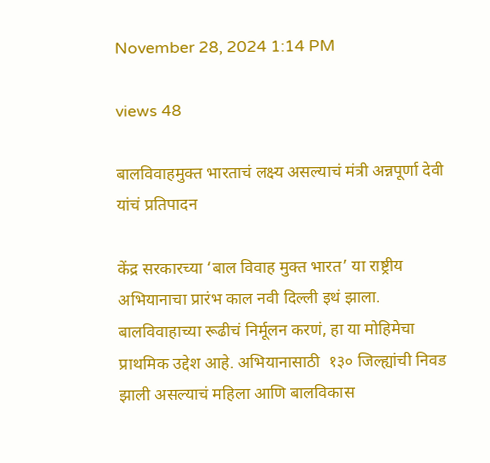November 28, 2024 1:14 PM

views 48

बालविवाहमुक्त भारताचं लक्ष्य असल्याचं मंत्री अन्नपूर्णा देवी यांचं प्रतिपादन

केंद्र सरकारच्या ‘बाल विवाह मुक्त भारत’ या राष्ट्रीय अभियानाचा प्रारंभ काल नवी दिल्ली इथं झाला. बालविवाहाच्या रूढीचं निर्मूलन करणं, हा या मोहिमेचा प्राथमिक उद्देश आहे. अभियानासाठी  १३० जिल्ह्यांची निवड झाली असल्याचं महिला आणि बालविकास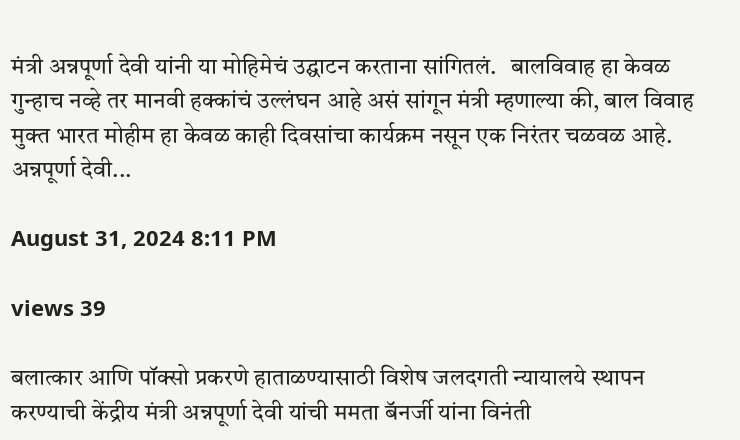मंत्री अन्नपूर्णा देवी यांनी या मोहिमेचं उद्घाटन करताना सांगितलं.   बालविवाह हा केवळ गुन्हाच नव्हे तर मानवी हक्कांचं उल्लंघन आहे असं सांगून मंत्री म्हणाल्या की, बाल विवाह मुक्त भारत मोहीम हा केवळ काही दिवसांचा कार्यक्रम नसून एक निरंतर चळवळ आहे. अन्नपूर्णा देवी...

August 31, 2024 8:11 PM

views 39

बलात्कार आणि पॉक्सो प्रकरणे हाताळण्यासाठी विशेष जलदगती न्यायालये स्थापन करण्याची केंद्रीय मंत्री अन्नपूर्णा देवी यांची ममता बॅनर्जी यांना विनंती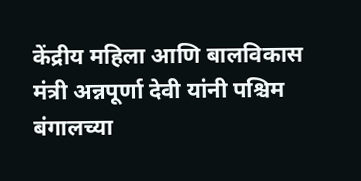केंद्रीय महिला आणि बालविकास मंत्री अन्नपूर्णा देवी यांनी पश्चिम बंगालच्या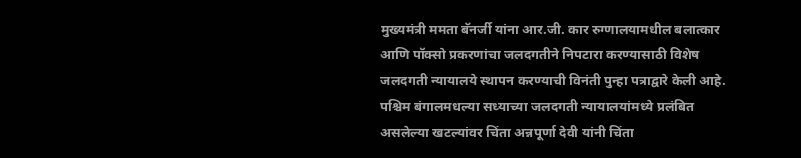मुख्यमंत्री ममता बॅनर्जी यांना आर.जी. कार रुग्णालयामधील बलात्कार आणि पॉक्सो प्रकरणांचा जलदगतीने निपटारा करण्यासाठी विशेष जलदगती न्यायालये स्थापन करण्याची विनंती पुन्हा पत्राद्वारे केली आहे.  पश्चिम बंगालमधल्या सध्याच्या जलदगती न्यायालयांमध्ये प्रलंबित असलेल्या खटल्यांवर चिंता अन्नपूर्णा देवी यांनी चिंता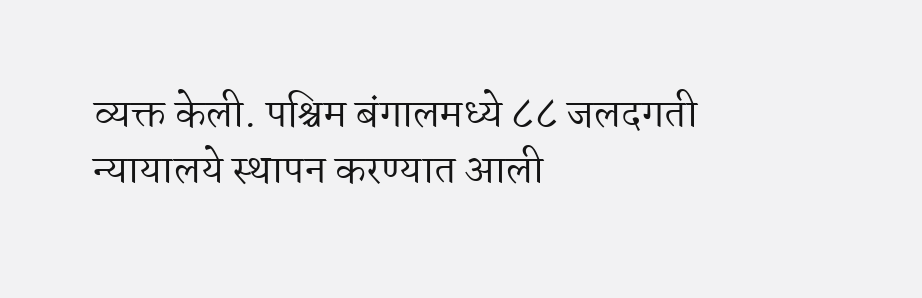व्यक्त केली. पश्चिम बंगालमध्ये ८८ जलदगती न्यायालये स्थापन करण्यात आली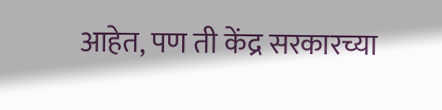आहेत, पण ती केंद्र सरकारच्या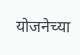योजनेच्या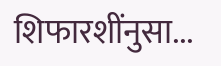शिफारशींनुसा...